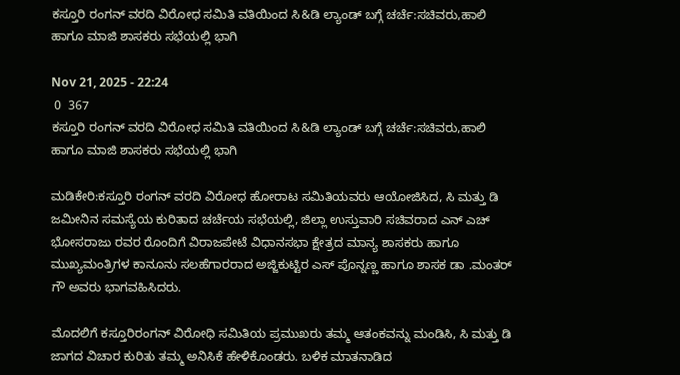ಕಸ್ತೂರಿ ರಂಗನ್ ವರದಿ ವಿರೋಧ ಸಮಿತಿ ವತಿಯಿಂದ ಸಿ&ಡಿ ಲ್ಯಾಂಡ್ ಬಗ್ಗೆ ಚರ್ಚೆ:ಸಚಿವರು,ಹಾಲಿ ಹಾಗೂ ಮಾಜಿ ಶಾಸಕರು ಸಭೆಯಲ್ಲಿ ಭಾಗಿ

Nov 21, 2025 - 22:24
 0  367
ಕಸ್ತೂರಿ ರಂಗನ್ ವರದಿ ವಿರೋಧ ಸಮಿತಿ ವತಿಯಿಂದ ಸಿ&ಡಿ ಲ್ಯಾಂಡ್ ಬಗ್ಗೆ ಚರ್ಚೆ:ಸಚಿವರು,ಹಾಲಿ ಹಾಗೂ ಮಾಜಿ ಶಾಸಕರು ಸಭೆಯಲ್ಲಿ ಭಾಗಿ

ಮಡಿಕೇರಿ:ಕಸ್ತೂರಿ ರಂಗನ್ ವರದಿ ವಿರೋಧ ಹೋರಾಟ ಸಮಿತಿಯವರು ಆಯೋಜಿಸಿದ, ಸಿ ಮತ್ತು ಡಿ ಜಮೀನಿನ ಸಮಸ್ಯೆಯ ಕುರಿತಾದ ಚರ್ಚೆಯ ಸಭೆಯಲ್ಲಿ, ಜಿಲ್ಲಾ ಉಸ್ತುವಾರಿ ಸಚಿವರಾದ ಎನ್ ಎಚ್ ಭೋಸರಾಜು ರವರ ರೊಂದಿಗೆ ವಿರಾಜಪೇಟೆ ವಿಧಾನಸಭಾ ಕ್ಷೇತ್ರದ ಮಾನ್ಯ ಶಾಸಕರು ಹಾಗೂ ಮುಖ್ಯಮಂತ್ರಿಗಳ ಕಾನೂನು ಸಲಹೆಗಾರರಾದ ಅಜ್ಜಿಕುಟ್ಟಿರ ಎಸ್ ಪೊನ್ನಣ್ಣ ಹಾಗೂ ಶಾಸಕ‌ ಡಾ .ಮಂತರ್ ಗೌ ಅವರು ಭಾಗವಹಿಸಿದರು.

ಮೊದಲಿಗೆ ಕಸ್ತೂರಿರಂಗನ್ ವಿರೋಧಿ ಸಮಿತಿಯ ಪ್ರಮುಖರು ತಮ್ಮ ಆತಂಕವನ್ನು ಮಂಡಿಸಿ, ಸಿ ಮತ್ತು ಡಿ ಜಾಗದ ವಿಚಾರ ಕುರಿತು ತಮ್ಮ ಅನಿಸಿಕೆ ಹೇಳಿಕೊಂಡರು. ಬಳಿಕ ಮಾತನಾಡಿದ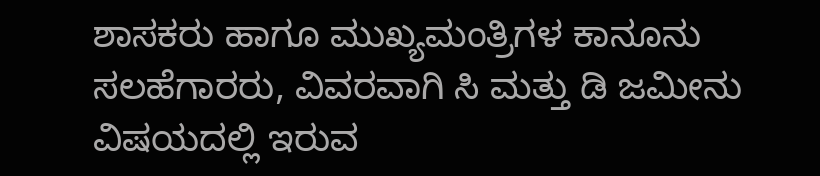ಶಾಸಕರು ಹಾಗೂ ಮುಖ್ಯಮಂತ್ರಿಗಳ ಕಾನೂನು ಸಲಹೆಗಾರರು, ವಿವರವಾಗಿ ಸಿ ಮತ್ತು ಡಿ ಜಮೀನು ವಿಷಯದಲ್ಲಿ ಇರುವ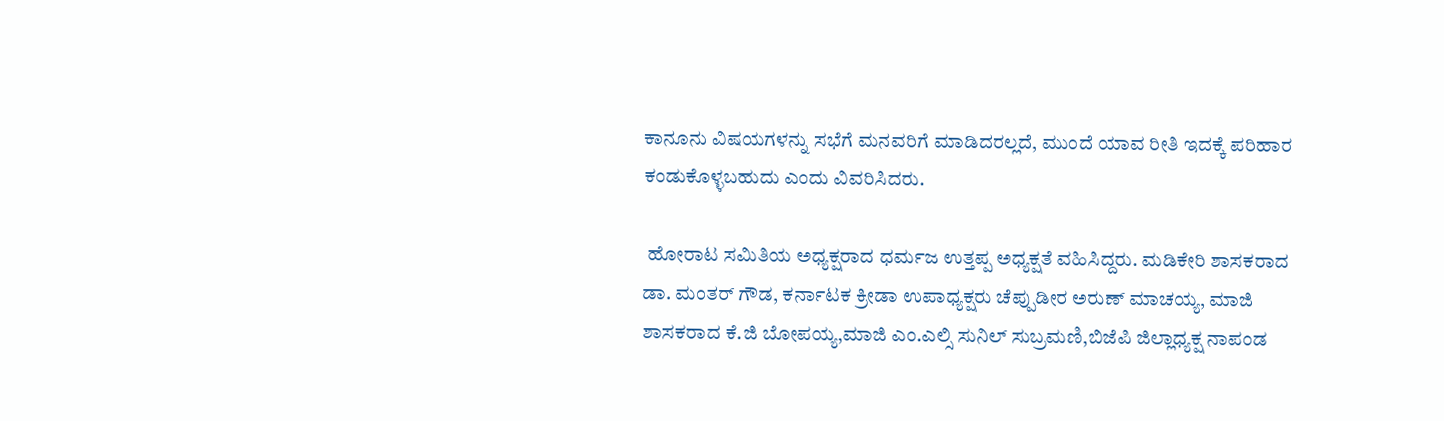ಕಾನೂನು ವಿಷಯಗಳನ್ನು ಸಭೆಗೆ ಮನವರಿಗೆ ಮಾಡಿದರಲ್ಲದೆ, ಮುಂದೆ ಯಾವ ರೀತಿ ಇದಕ್ಕೆ ಪರಿಹಾರ ಕಂಡುಕೊಳ್ಳಬಹುದು ಎಂದು ವಿವರಿಸಿದರು.

 ಹೋರಾಟ ಸಮಿತಿಯ ಅಧ್ಯಕ್ಷರಾದ ಧರ್ಮಜ ಉತ್ತಪ್ಪ ಅಧ್ಯಕ್ಷತೆ ವಹಿಸಿದ್ದರು. ಮಡಿಕೇರಿ ಶಾಸಕರಾದ ಡಾ. ಮಂತರ್ ಗೌಡ, ಕರ್ನಾಟಕ ಕ್ರೀಡಾ ಉಪಾಧ್ಯಕ್ಷರು ಚೆಪ್ಪುಡೀರ ಅರುಣ್ ಮಾಚಯ್ಯ, ಮಾಜಿ ಶಾಸಕರಾದ ಕೆ.ಜಿ ಬೋಪಯ್ಯ,ಮಾಜಿ ಎಂ.ಎಲ್ಸಿ ಸುನಿಲ್ ಸುಬ್ರಮಣಿ,ಬಿಜೆಪಿ ಜಿಲ್ಲಾಧ್ಯಕ್ಷ ನಾಪಂಡ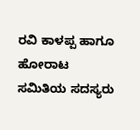ರವಿ ಕಾಳಪ್ಪ ಹಾಗೂ ಹೋರಾಟ ಸಮಿತಿಯ ಸದಸ್ಯರು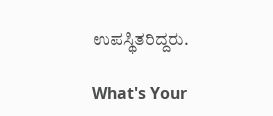ಉಪಸ್ಥಿತರಿದ್ದರು.

What's Your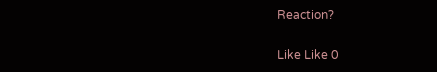Reaction?

Like Like 0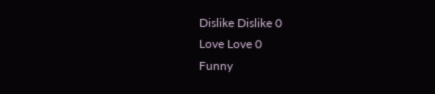Dislike Dislike 0
Love Love 0
Funny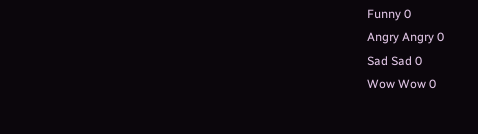Funny 0
Angry Angry 0
Sad Sad 0
Wow Wow 0